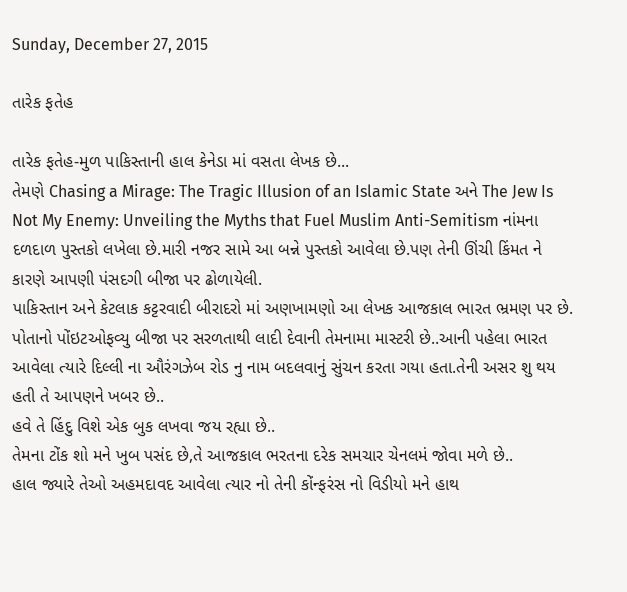Sunday, December 27, 2015

તારેક ફતેહ

તારેક ફતેહ-મુળ પાકિસ્તાની હાલ કેનેડા માં વસતા લેખક છે...
તેમણે Chasing a Mirage: The Tragic Illusion of an Islamic State અને The Jew Is Not My Enemy: Unveiling the Myths that Fuel Muslim Anti-Semitism નાંમના દળદાળ પુસ્તકો લખેલા છે.મારી નજર સામે આ બન્ને પુસ્તકો આવેલા છે.પણ તેની ઊંચી કિંમત ને કારણે આપણી પંસદગી બીજા પર ઢોળાયેલી.
પાકિસ્તાન અને કેટલાક કટ્ટરવાદી બીરાદરો માં અણખામણો આ લેખક આજકાલ ભારત ભ્રમણ પર છે. પોતાનો પોંઇટઓફવ્યુ બીજા પર સરળતાથી લાદી દેવાની તેમનામા માસ્ટરી છે..આની પહેલા ભારત આવેલા ત્યારે દિલ્લી ના ઔરંગઝેબ રોડ નુ નામ બદલવાનું સુંચન કરતા ગયા હતા.તેની અસર શુ થય હતી તે આપણને ખબર છે..
હવે તે હિંદુ વિશે એક બુક લખવા જય રહ્યા છે..
તેમના ટોંક શો મને ખુબ પસંદ છે,તે આજકાલ ભરતના દરેક સમચાર ચેનલમં જોવા મળે છે..
હાલ જ્યારે તેઓ અહમદાવદ આવેલા ત્યાર નો તેની કોંન્ફરંસ નો વિડીયો મને હાથ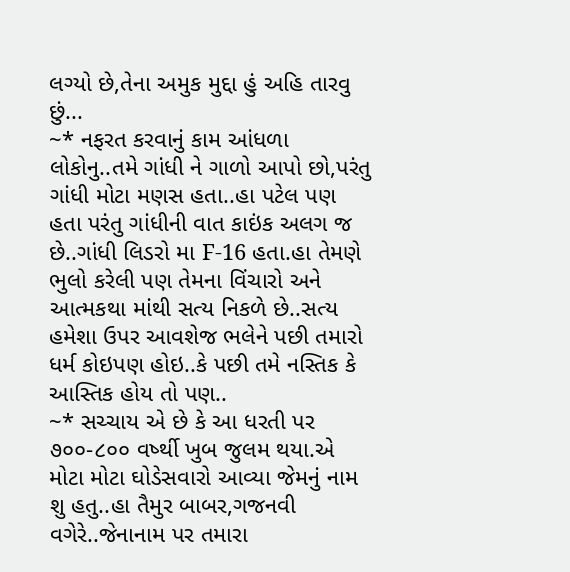લગ્યો છે,તેના અમુક મુદ્દા હું અહિ તારવુ છું...
~* નફરત કરવાનું કામ આંધળા લોકોનુ..તમે ગાંધી ને ગાળો આપો છો,પરંતુ ગાંધી મોટા મણસ હતા..હા પટેલ પણ હતા પરંતુ ગાંધીની વાત કાઇંક અલગ જ છે..ગાંધી લિડરો મા F-16 હતા.હા તેમણે ભુલો કરેલી પણ તેમના વિંચારો અને આત્મકથા માંથી સત્ય નિકળે છે..સત્ય હમેશા ઉપર આવશેજ ભલેને પછી તમારો ધર્મ કોઇપણ હોઇ..કે પછી તમે નસ્તિક કે આસ્તિક હોય તો પણ..
~* સચ્ચાય એ છે કે આ ધરતી પર ૭૦૦-૮૦૦ વર્ષ્થી ખુબ જુલમ થયા.એ મોટા મોટા ઘોડેસવારો આવ્યા જેમનું નામ શુ હતુ..હા તૈમુર બાબર,ગજનવી વગેરે..જેનાનામ પર તમારા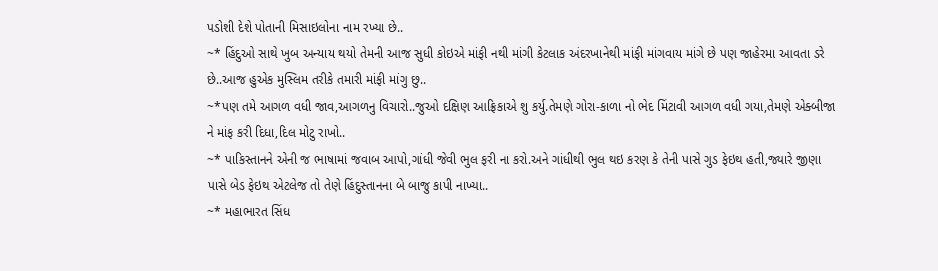પડોશી દેશે પોતાની મિસાઇલોના નામ રખ્યા છે..
~* હિંદુઓ સાથે ખુબ અન્યાય થયો તેમની આજ સુધી કોઇએ માંફી નથી માંગી કેટલાક અંદરખાનેથી માંફી માંગવાય માંગે છે પણ જાહેરમા આવતા ડરે છે..આજ હુએક મુસ્લિમ તરીકે તમારી માંફી માંગુ છુ..
~*પણ તમે આગળ વધી જાવ,આગળનુ વિચારો..જુઓ દક્ષિણ આફ્રિકાએ શુ કર્યુ.તેમણે ગોરા-કાળા નો ભેદ મિંટાવી આગળ વધી ગયા,તેમણે એક્બીજા ને માંફ કરી દિધા,દિલ મોટુ રાખો..
~* પાકિસ્તાનને એની જ ભાષામાં જવાબ આપો,ગાંધી જેવી ભુલ ફરી ના કરો.અને ગાંધીથી ભુલ થઇ કરણ કે તેની પાસે ગુડ ફેઇથ હતી,જ્યારે જીણા પાસે બેડ ફેઇથ એટલેજ તો તેણે હિંદુસ્તાનના બે બાજુ કાપી નાખ્યા..
~* મહાભારત સિંધ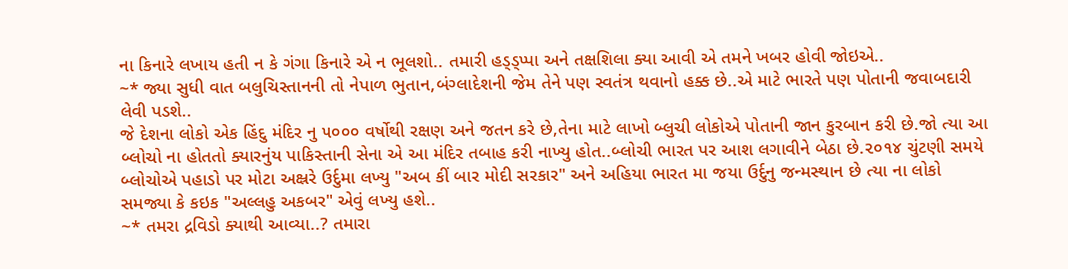ના કિનારે લખાય હતી ન કે ગંગા કિનારે એ ન ભૂલશો.. તમારી હડ્ડ્પ્પા અને તક્ષશિલા ક્યા આવી એ તમને ખબર હોવી જોઇએ..
~* જ્યા સુધી વાત બલુચિસ્તાનની તો નેપાળ ભુતાન,બંગ્લાદેશની જેમ તેને પણ સ્વતંત્ર થવાનો હક્ક છે..એ માટે ભારતે પણ પોતાની જવાબદારી લેવી પડશે..
જે દેશના લોકો એક હિંદુ મંદિર નુ ૫૦૦૦ વર્ષોથી રક્ષણ અને જતન કરે છે,તેના માટે લાખો બ્લુચી લોકોએ પોતાની જાન કુરબાન કરી છે.જો ત્યા આ બ્લોચો ના હોતતો ક્યારનુંય પાકિસ્તાની સેના એ આ મંદિર તબાહ કરી નાખ્યુ હોત..બ્લોચી ભારત પર આશ લગાવીને બેઠા છે.૨૦૧૪ ચુંટણી સમયે બ્લોચોએ પહાડો પર મોટા અક્ષ્રરે ઉર્દુમા લખ્યુ "અબ કીં બાર મોદી સરકાર" અને અહિયા ભારત મા જયા ઉર્દુનુ જન્મસ્થાન છે ત્યા ના લોકો સમજ્યા કે કઇક "અલ્લહુ અકબર" એવું લખ્યુ હશે..
~* તમરા દ્રવિડો ક્યાથી આવ્યા..? તમારા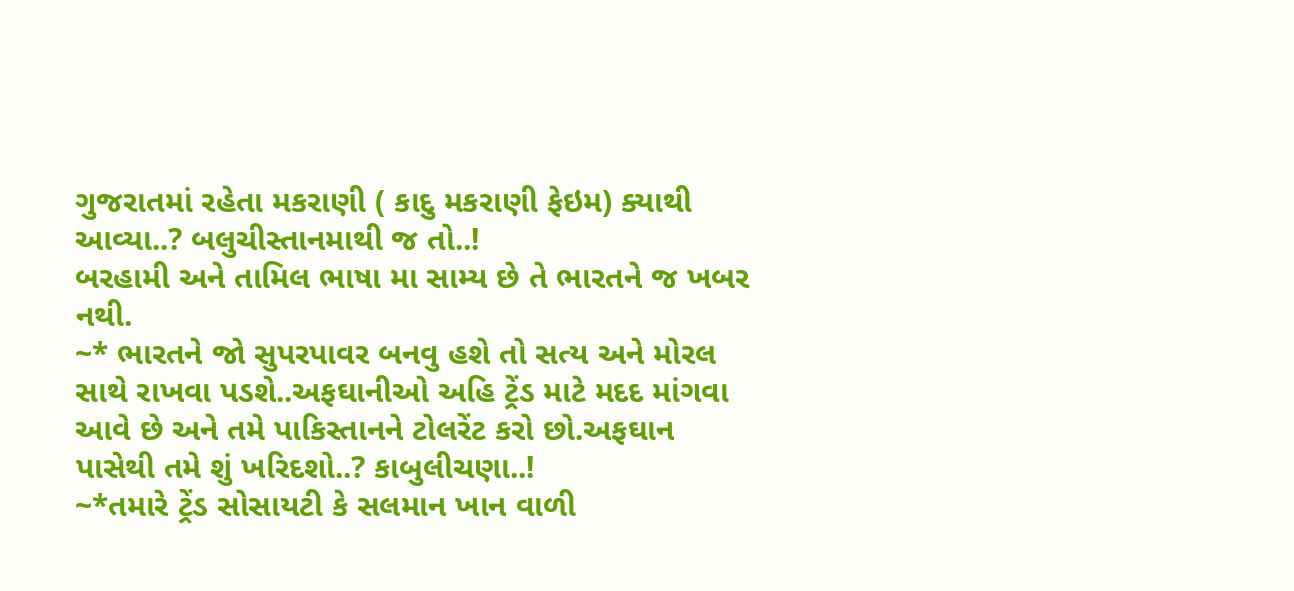ગુજરાતમાં રહેતા મકરાણી ( કાદુ મકરાણી ફેઇમ) ક્યાથી આવ્યા..? બલુચીસ્તાનમાથી જ તો..!
બરહામી અને તામિલ ભાષા મા સામ્ય છે તે ભારતને જ ખબર નથી.
~* ભારતને જો સુપરપાવર બનવુ હશે તો સત્ય અને મોરલ સાથે રાખવા પડશે..અફઘાનીઓ અહિ ટ્રેંડ માટે મદદ માંગવા આવે છે અને તમે પાકિસ્તાનને ટોલરેંટ કરો છો.અફઘાન પાસેથી તમે શું ખરિદશો..? કાબુલીચણા..!
~*તમારે ટ્રેંડ સોસાયટી કે સલમાન ખાન વાળી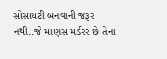સોસાયટી બનવાની જરૂર નથી..જે માણસ મર્ડરર છે તેના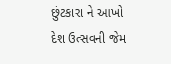છુંટકારા ને આખો દેશ ઉત્સવની જેમ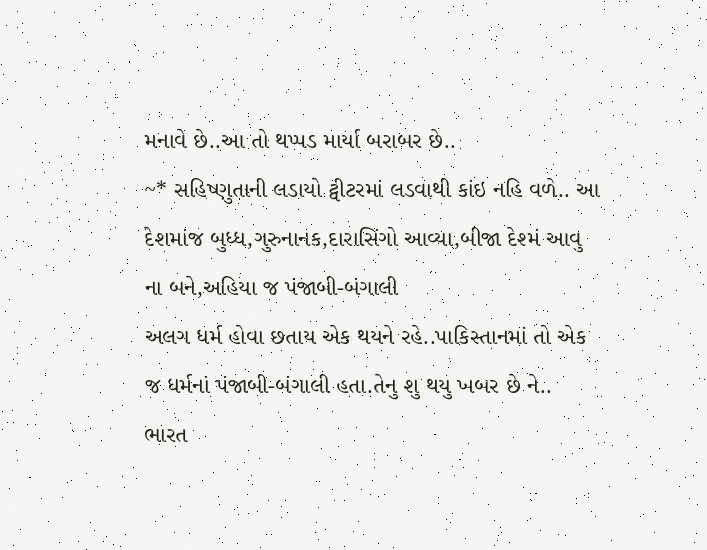મનાવે છે..આ તો થપ્પડ માર્યા બરાબર છે..
~* સહિષ્ણુતાની લડાયો ટ્વીટરમાં લડવાથી કાંઇ નહિ વળે.. આ દેશમાંજ બુધ્ધ,ગુરુનાનક,દારાસિંગો આવ્યા,બીજા દેશ્મં આવુ ના બને,અહિયા જ પંજાબી-બંગાલી
અલગ ધર્મ હોવા છતાય એક થયને રહે..પાકિસ્તાનમાં તો એક જ ધર્મનાં પંજાબી-બંગાલી હતા.તેનુ શુ થયુ ખબર છે ને..
ભારત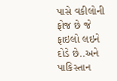પાસે વકીલોની ફોજ છે જે ફાઇલો લઇને દોડે છે..અને પાકિસ્તાન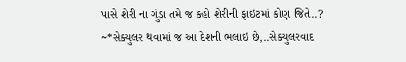પાસે શેરી ના ગુંડા તમે જ કહો શેરીની ફાઇટમાં કોણ જિતે..?
~*સેક્યુલર થવામાં જ આ દેશની ભલાઇ છે,..સેક્યુલરવાદ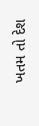ખતમ તો દેશ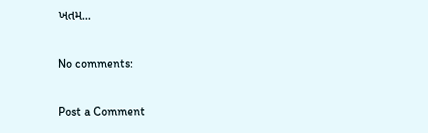ખતમ...

No comments:

Post a Comment